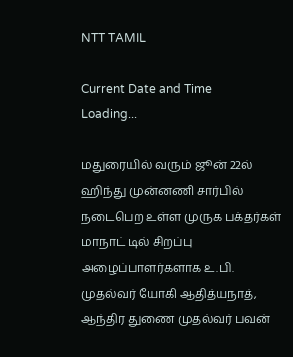NTT TAMIL

Current Date and Time
Loading...

மதுரையில் வரும் ஜூன் 22ல் ஹிந்து முன்னணி சார்பில் நடைபெற உள்ள முருக பக்தர்கள் மாநாட் டில் சிறப்பு அழைப்பாளர்களாக உ.பி. முதல்வர் யோகி ஆதித்யநாத், ஆந்திர துணை முதல்வர் பவன்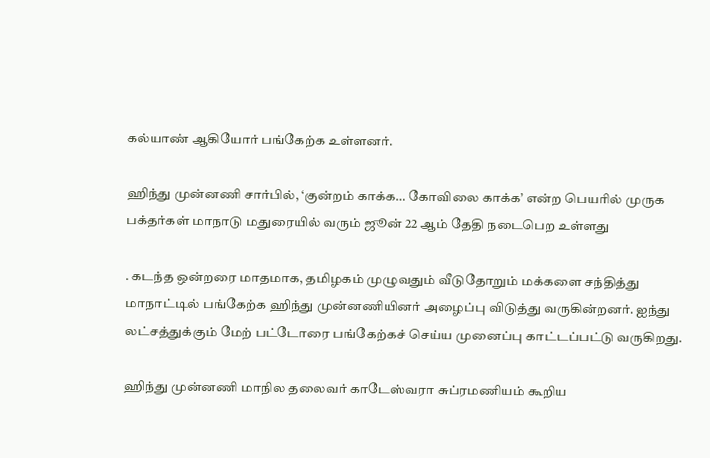கல்யாண் ஆகியோர் பங்கேற்க உள்ளனர்.

ஹிந்து முன்னணி சார்பில், ‘குன்றம் காக்க… கோவிலை காக்க’ என்ற பெயரில் முருக பக்தர்கள் மாநாடு மதுரையில் வரும் ஜூன் 22 ஆம் தேதி நடைபெற உள்ளது

. கடந்த ஒன்றரை மாதமாக, தமிழகம் முழுவதும் வீடுதோறும் மக்களை சந்தித்து மாநாட்டில் பங்கேற்க ஹிந்து முன்னணியினர் அழைப்பு விடுத்து வருகின்றனர். ஐந்து லட்சத்துக்கும் மேற் பட்டோரை பங்கேற்கச் செய்ய முனைப்பு காட்டப்பட்டு வருகிறது.

ஹிந்து முன்னணி மாநில தலைவர் காடேஸ்வரா சுப்ரமணியம் கூறிய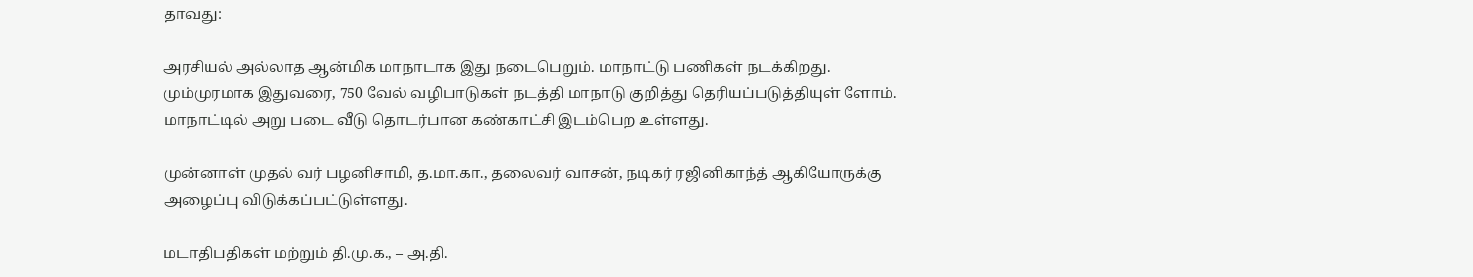தாவது:

அரசியல் அல்லாத ஆன்மிக மாநாடாக இது நடைபெறும். மாநாட்டு பணிகள் நடக்கிறது. மும்முரமாக இதுவரை, 750 வேல் வழிபாடுகள் நடத்தி மாநாடு குறித்து தெரியப்படுத்தியுள் ளோம். மாநாட்டில் அறு படை வீடு தொடர்பான கண்காட்சி இடம்பெற உள்ளது.

முன்னாள் முதல் வர் பழனிசாமி, த.மா.கா., தலைவர் வாசன், நடிகர் ரஜினிகாந்த் ஆகியோருக்கு அழைப்பு விடுக்கப்பட்டுள்ளது.

மடாதிபதிகள் மற்றும் தி.மு.க., – அ.தி.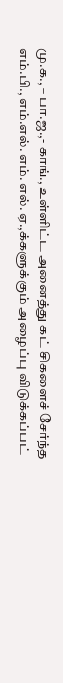மு.க., – பா.ஜ.,- காங்., உள்ளிட்ட அனைத்து கட் சிகளைச் சேர்ந்த எம்.பி., எம்.எல். எம். எல். ஏ.,க்களுக்கும் அழைப்பு விடுக்கப்பட்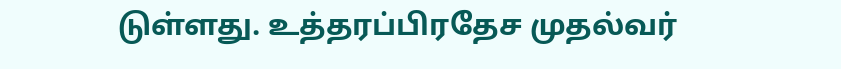டுள்ளது. உத்தரப்பிரதேச முதல்வர்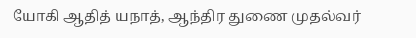யோகி ஆதித் யநாத், ஆந்திர துணை முதல்வர்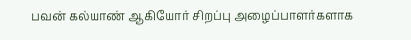பவன் கல்யாண் ஆகியோர் சிறப்பு அழைப்பாளர்களாக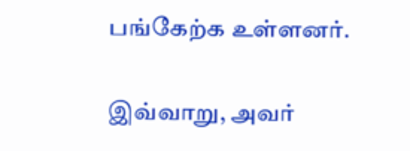பங்கேற்க உள்ளனர்.

இவ்வாறு, அவர்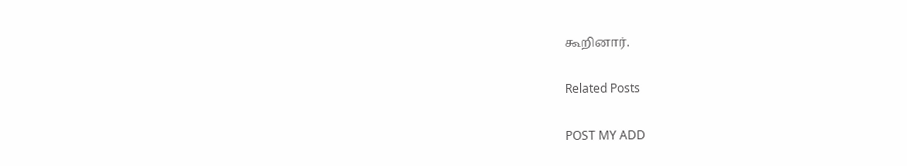கூறினார்.

Related Posts

POST MY ADD